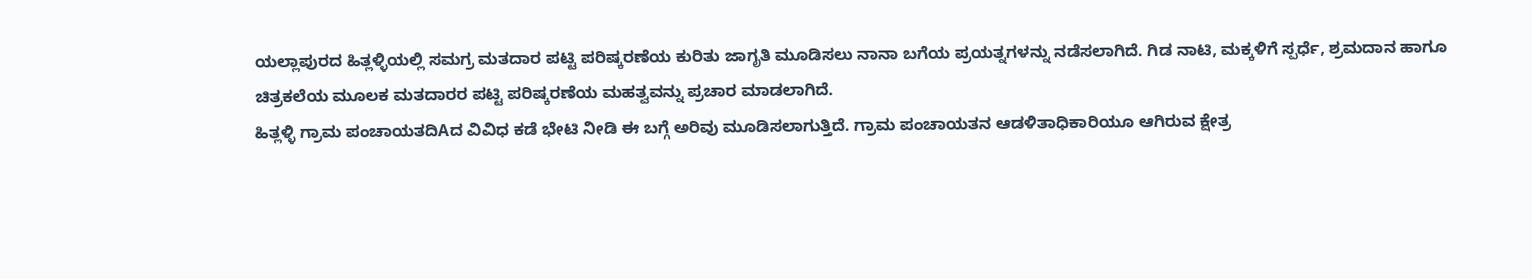ಯಲ್ಲಾಪುರದ ಹಿತ್ಲಳ್ಳಿಯಲ್ಲಿ ಸಮಗ್ರ ಮತದಾರ ಪಟ್ಟಿ ಪರಿಷ್ಕರಣೆಯ ಕುರಿತು ಜಾಗೃತಿ ಮೂಡಿಸಲು ನಾನಾ ಬಗೆಯ ಪ್ರಯತ್ನಗಳನ್ನು ನಡೆಸಲಾಗಿದೆ. ಗಿಡ ನಾಟಿ, ಮಕ್ಕಳಿಗೆ ಸ್ಪರ್ಧೆ, ಶ್ರಮದಾನ ಹಾಗೂ ಚಿತ್ರಕಲೆಯ ಮೂಲಕ ಮತದಾರರ ಪಟ್ಟಿ ಪರಿಷ್ಕರಣೆಯ ಮಹತ್ವವನ್ನು ಪ್ರಚಾರ ಮಾಡಲಾಗಿದೆ.
ಹಿತ್ಲಳ್ಳಿ ಗ್ರಾಮ ಪಂಚಾಯತದಿAದ ವಿವಿಧ ಕಡೆ ಭೇಟಿ ನೀಡಿ ಈ ಬಗ್ಗೆ ಅರಿವು ಮೂಡಿಸಲಾಗುತ್ತಿದೆ. ಗ್ರಾಮ ಪಂಚಾಯತನ ಆಡಳಿತಾಧಿಕಾರಿಯೂ ಆಗಿರುವ ಕ್ಷೇತ್ರ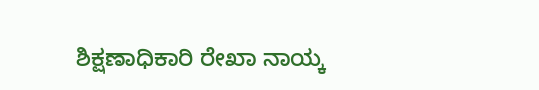ಶಿಕ್ಷಣಾಧಿಕಾರಿ ರೇಖಾ ನಾಯ್ಕ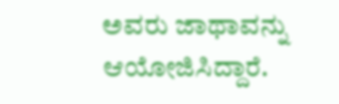ಅವರು ಜಾಥಾವನ್ನು ಆಯೋಜಿಸಿದ್ದಾರೆ.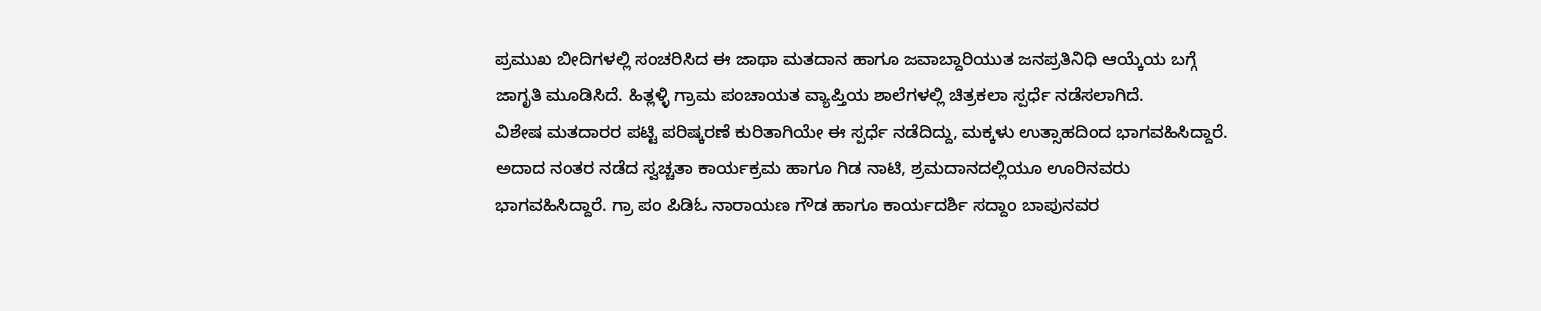ಪ್ರಮುಖ ಬೀದಿಗಳಲ್ಲಿ ಸಂಚರಿಸಿದ ಈ ಜಾಥಾ ಮತದಾನ ಹಾಗೂ ಜವಾಬ್ದಾರಿಯುತ ಜನಪ್ರತಿನಿಧಿ ಆಯ್ಕೆಯ ಬಗ್ಗೆ ಜಾಗೃತಿ ಮೂಡಿಸಿದೆ. ಹಿತ್ಲಳ್ಳಿ ಗ್ರಾಮ ಪಂಚಾಯತ ವ್ಯಾಪ್ತಿಯ ಶಾಲೆಗಳಲ್ಲಿ ಚಿತ್ರಕಲಾ ಸ್ಪರ್ಧೆ ನಡೆಸಲಾಗಿದೆ.
ವಿಶೇಷ ಮತದಾರರ ಪಟ್ಟಿ ಪರಿಷ್ಕರಣೆ ಕುರಿತಾಗಿಯೇ ಈ ಸ್ಪರ್ಧೆ ನಡೆದಿದ್ದು, ಮಕ್ಕಳು ಉತ್ಸಾಹದಿಂದ ಭಾಗವಹಿಸಿದ್ದಾರೆ. ಅದಾದ ನಂತರ ನಡೆದ ಸ್ವಚ್ಚತಾ ಕಾರ್ಯಕ್ರಮ ಹಾಗೂ ಗಿಡ ನಾಟಿ, ಶ್ರಮದಾನದಲ್ಲಿಯೂ ಊರಿನವರು ಭಾಗವಹಿಸಿದ್ದಾರೆ. ಗ್ರಾ ಪಂ ಪಿಡಿಓ ನಾರಾಯಣ ಗೌಡ ಹಾಗೂ ಕಾರ್ಯದರ್ಶಿ ಸದ್ದಾಂ ಬಾಪುನವರ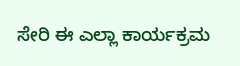ಸೇರಿ ಈ ಎಲ್ಲಾ ಕಾರ್ಯಕ್ರಮ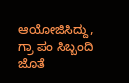ಆಯೋಜಿಸಿದ್ದು, ಗ್ರಾ ಪಂ ಸಿಬ್ಬಂದಿ ಜೊತೆ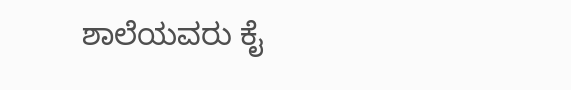ಶಾಲೆಯವರು ಕೈ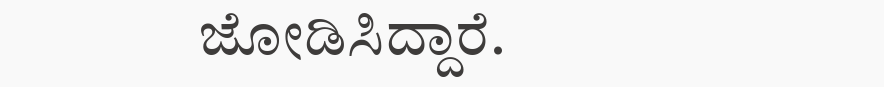ಜೋಡಿಸಿದ್ದಾರೆ.